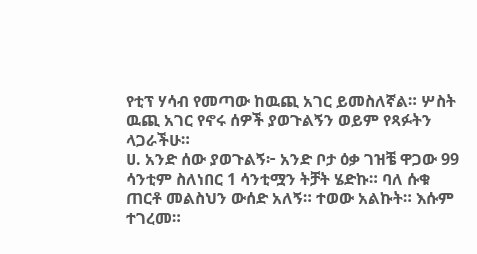የቲፕ ሃሳብ የመጣው ከዉጪ አገር ይመስለኛል። ሦስት ዉጪ አገር የኖሩ ሰዎች ያወጉልኝን ወይም የጻፉትን ላጋራችሁ።
ሀ. አንድ ሰው ያወጉልኝ፦ አንድ ቦታ ዕቃ ገዝቼ ዋጋው 99 ሳንቲም ስለነበር 1 ሳንቲሟን ትቻት ሄድኩ። ባለ ሱቁ ጠርቶ መልስህን ውሰድ አለኝ። ተወው አልኩት። እሱም ተገረመ።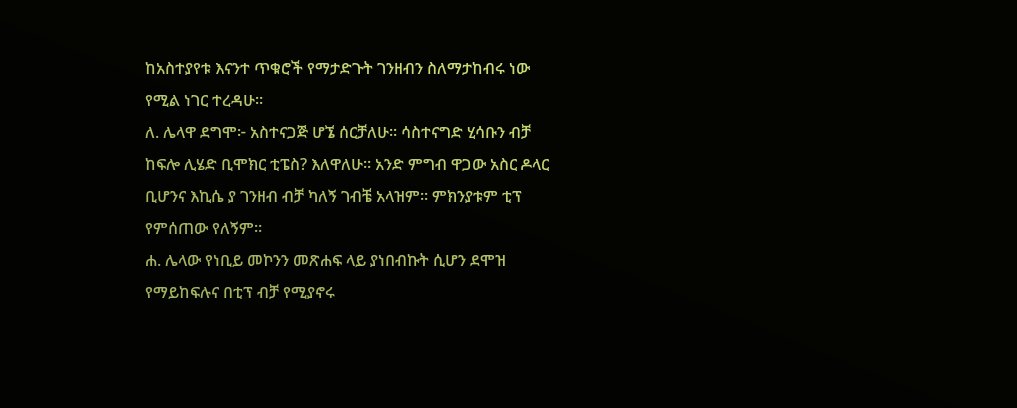ከአስተያየቱ እናንተ ጥቁሮች የማታድጉት ገንዘብን ስለማታከብሩ ነው የሚል ነገር ተረዳሁ።
ለ. ሌላዋ ደግሞ፦ አስተናጋጅ ሆኜ ሰርቻለሁ። ሳስተናግድ ሂሳቡን ብቻ ከፍሎ ሊሄድ ቢሞክር ቲፔስ? እለዋለሁ። አንድ ምግብ ዋጋው አስር ዶላር ቢሆንና እኪሴ ያ ገንዘብ ብቻ ካለኝ ገብቼ አላዝም። ምክንያቱም ቲፕ የምሰጠው የለኝም።
ሐ. ሌላው የነቢይ መኮንን መጽሐፍ ላይ ያነበብኩት ሲሆን ደሞዝ የማይከፍሉና በቲፕ ብቻ የሚያኖሩ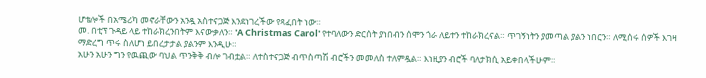ሆቴሎች በአሜሪካ መኖራቸውን አንዷ አስተናጋጅ እንደነገረችው የጻፈበት ነው።
መ. በቲፕ ጉዳይ ላይ ተከራክረንበትም እናውቃለን። 'A Christmas Carol' የተባለውን ድርሰት ያነበብን ሰሞን ጎራ ለይተን ተከራክረናል። ጥገኝነትን ያመጣል ያልን ነበርን። ለሚሰሩ ሰዎች እገዛ ማድረግ ጥሩ ስለሆነ ይበረታታል ያልንም እንዲሁ።
አሁን አሁን ግን የዉጪው ባህል ጥንቅቅ ብሎ ገብቷል። ለተስተናጋጅ ብጥስጣሽ ብሮችን መመለስ ተለምዷል። እነዚያን ብሮች ባለታክሲ አይቀበላችሁም።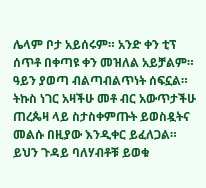ሌላም ቦታ አይሰሩም። አንድ ቀን ቲፕ ሰጥቶ በቀጣዩ ቀን መዝለል አይቻልም። ዓይን ያወጣ ብልጣብልጥነት ሰፍኗል። ትኩስ ነገር አዛችሁ መቶ ብር አውጥታችሁ ጠረጴዛ ላይ ስታስቀምጡት ይወስዷትና መልሱ በዚያው እንዲቀር ይፈለጋል። ይህን ጉዳይ ባለሃብቶቹ ይወቁ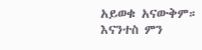አይወቁ አናውቅም።
እናንተስ ምን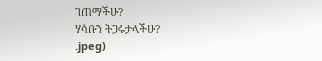ገጠማችሁ?
ሃሳቡን ትጋሩታላችሁ?
.jpeg)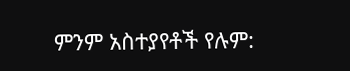ምንም አስተያየቶች የሉም: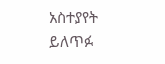አስተያየት ይለጥፉ